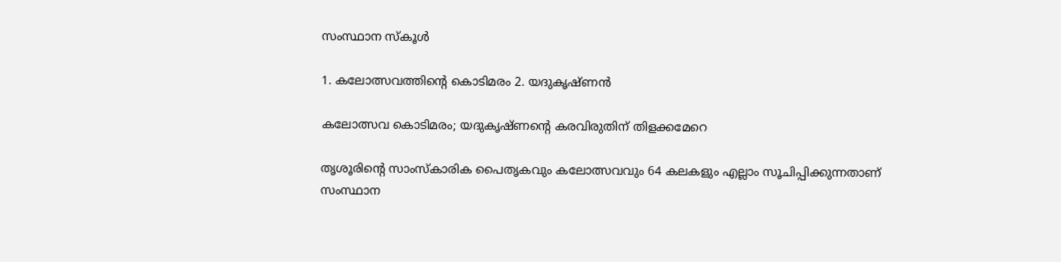സംസ്ഥാന സ്കൂൾ

1. കലോത്സവത്തിന്റെ കൊടിമരം 2. യദുകൃഷ്ണൻ

കലോത്സവ കൊടിമരം; യദുകൃഷ്ണന്റെ കരവിരുതിന് തിളക്കമേറെ

തൃശൂരിന്റെ സാംസ്കാരിക പൈതൃകവും കലോത്സവവും 64 കലകളും എല്ലാം സൂചിപ്പിക്കുന്നതാണ് സംസ്ഥാന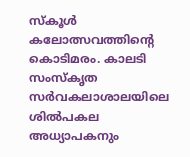സ്കൂൾ കലോത്സവത്തിന്റെ കൊടിമരം. കാലടി സംസ്കൃത സർവകലാശാലയിലെ ശിൽപകല അധ്യാപകനും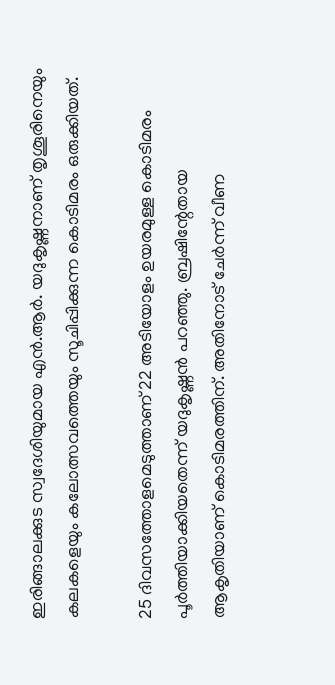ഇരിങ്ങാലക്കുട സ്വദേശിയുമായ എൻ.ആർ. യദുകൃഷ്ണനാണ് തൃശൂരിനെയും കലകളെയും കലോത്സവത്തെയും സൂചിപ്പിക്കുന്ന കൊടിമരം ഒരുക്കിയത്.

25 ദിവസത്തോളമെടുത്താണ് 22 അടിയോളം ഉയരമുള്ള കൊടിമരം പൂർത്തിയാക്കിയതെന്ന് യദുകൃഷ്ണൻ പറഞ്ഞു. ബ്രഷിന്റേതായ ആകൃതിയാണ് കൊടിമരത്തിന്. അതിനോട് ചേർന്ന് വീണ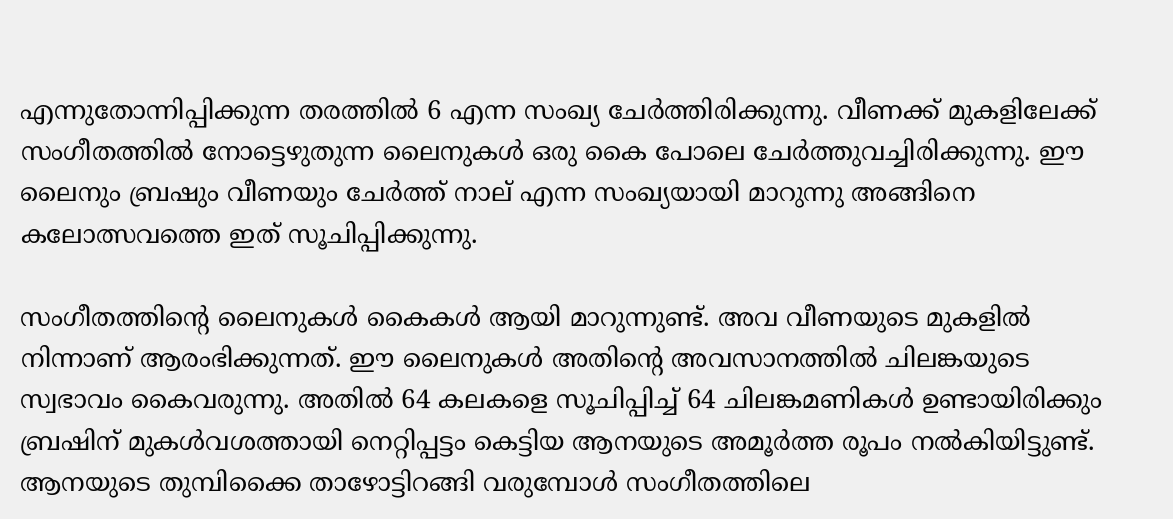എന്നുതോന്നിപ്പിക്കുന്ന തരത്തിൽ 6 എന്ന സംഖ്യ ചേർത്തിരിക്കുന്നു. വീണക്ക് മുകളിലേക്ക് സംഗീതത്തിൽ നോട്ടെഴുതുന്ന ലൈനുകൾ ഒരു കൈ പോലെ ചേർത്തുവച്ചിരിക്കുന്നു. ഈ ലൈനും ബ്രഷും വീണയും ചേർത്ത് നാല് എന്ന സംഖ്യയായി മാറുന്നു അങ്ങിനെ കലോത്സവത്തെ ഇത് സൂചിപ്പിക്കുന്നു.

സംഗീതത്തിന്റെ ലൈനുകൾ കൈകൾ ആയി മാറുന്നുണ്ട്. അവ വീണയുടെ മുകളിൽ നിന്നാണ് ആരംഭിക്കുന്നത്. ഈ ലൈനുകൾ അതിന്റെ അവസാനത്തിൽ ചിലങ്കയുടെ സ്വഭാവം കൈവരുന്നു. അതിൽ 64 കലകളെ സൂചിപ്പിച്ച് 64 ചിലങ്കമണികൾ ഉണ്ടായിരിക്കും ബ്രഷിന് മുകൾവശത്തായി നെറ്റിപ്പട്ടം കെട്ടിയ ആനയുടെ അമൂർത്ത രൂപം നൽകിയിട്ടുണ്ട്. ആനയുടെ തുമ്പിക്കൈ താഴോട്ടിറങ്ങി വരുമ്പോൾ സംഗീതത്തിലെ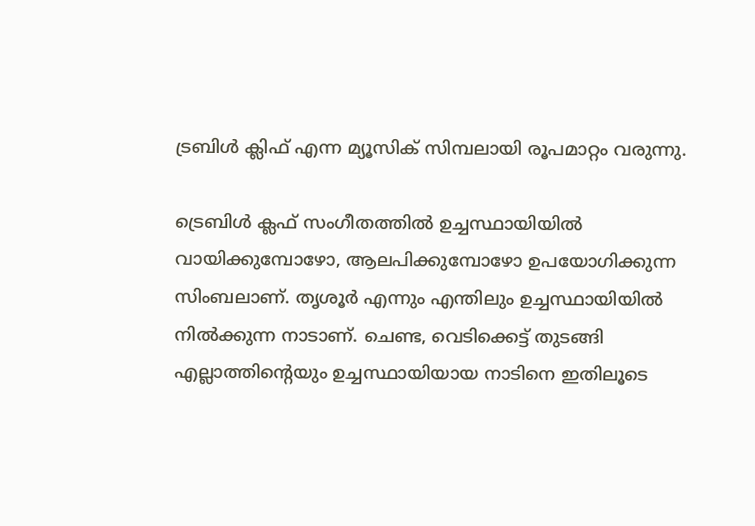ട്രബിൾ ക്ലിഫ് എന്ന മ്യൂസിക് സിമ്പലായി രൂപമാറ്റം വരുന്നു.

ട്രെബിൾ ക്ലഫ് സംഗീതത്തിൽ ഉച്ചസ്ഥായിയിൽ വായിക്കുമ്പോഴോ, ആലപിക്കുമ്പോഴോ ഉപയോഗിക്കുന്ന സിംബലാണ്. തൃശൂർ എന്നും എന്തിലും ഉച്ചസ്ഥായിയിൽ നിൽക്കുന്ന നാടാണ്. ചെണ്ട, വെടിക്കെട്ട് തുടങ്ങി എല്ലാത്തിന്റെയും ഉച്ചസ്ഥായിയായ നാടിനെ ഇതിലൂടെ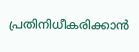പ്രതിനിധീകരിക്കാൻ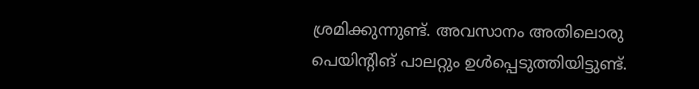ശ്രമിക്കുന്നുണ്ട്. അവസാനം അതിലൊരു പെയിന്റിങ് പാലറ്റും ഉൾപ്പെടുത്തിയിട്ടുണ്ട്.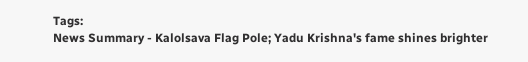Tags:
News Summary - Kalolsava Flag Pole; Yadu Krishna's fame shines brighter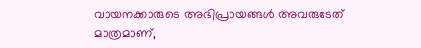വായനക്കാരുടെ അഭിപ്രായങ്ങള്‍ അവരുടേത് മാത്രമാണ്,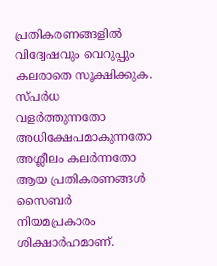പ്രതികരണങ്ങളിൽ വിദ്വേഷവും വെറുപ്പും കലരാതെ സൂക്ഷിക്കുക. സ്പർധ വളർത്തുന്നതോ അധിക്ഷേപമാകുന്നതോ അശ്ലീലം കലർന്നതോ ആയ പ്രതികരണങ്ങൾ സൈബർ നിയമപ്രകാരം ശിക്ഷാർഹമാണ്.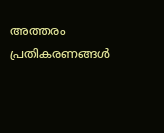അത്തരം പ്രതികരണങ്ങൾ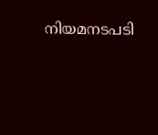നിയമനടപടി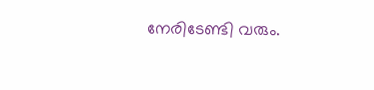നേരിടേണ്ടി വരും.